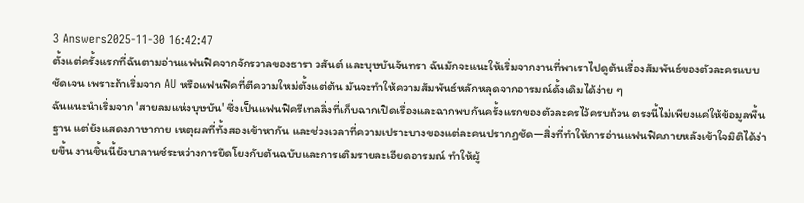3 Answers2025-11-30 16:42:47
ตั้งแต่ครั้งแรกที่ฉันตามอ่านแฟนฟิคจากจักรวาลของธารา วสันต์ และบุษบันจันทรา ฉันมักจะแนะให้เริ่มจากงานที่พาเราไปดูต้นเรื่องสัมพันธ์ของตัวละครแบบชัดเจน เพราะถ้าเริ่มจาก AU หรือแฟนฟิคที่ตีความใหม่ตั้งแต่ต้น มันจะทำให้ความสัมพันธ์หลักหลุดจากอารมณ์ดั้งเดิมได้ง่าย ๆ
ฉันแนะนำเริ่มจาก 'สายลมแห่งบุษบัน' ซึ่งเป็นแฟนฟิครีเทลลิ่งที่เก็บฉากเปิดเรื่องและฉากพบกันครั้งแรกของตัวละครไว้ครบถ้วน ตรงนี้ไม่เพียงแค่ให้ข้อมูลพื้นฐาน แต่ยังแสดงภาษากาย เหตุผลที่ทั้งสองเข้าหากัน และช่วงเวลาที่ความเปราะบางของแต่ละคนปรากฏชัด—สิ่งที่ทำให้การอ่านแฟนฟิคภายหลังเข้าใจมิติได้ง่ายขึ้น งานชิ้นนี้ยังบาลานซ์ระหว่างการยึดโยงกับต้นฉบับและการเติมรายละเอียดอารมณ์ ทำให้ผู้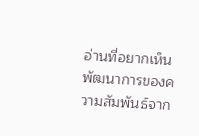อ่านที่อยากเห็นพัฒนาการของความสัมพันธ์จาก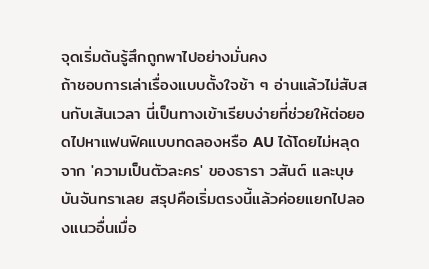จุดเริ่มต้นรู้สึกถูกพาไปอย่างมั่นคง
ถ้าชอบการเล่าเรื่องแบบตั้งใจช้า ๆ อ่านแล้วไม่สับสนกับเส้นเวลา นี่เป็นทางเข้าเรียบง่ายที่ช่วยให้ต่อยอดไปหาแฟนฟิคแบบทดลองหรือ AU ได้โดยไม่หลุดจาก 'ความเป็นตัวละคร' ของธารา วสันต์ และบุษบันจันทราเลย สรุปคือเริ่มตรงนี้แล้วค่อยแยกไปลองแนวอื่นเมื่อ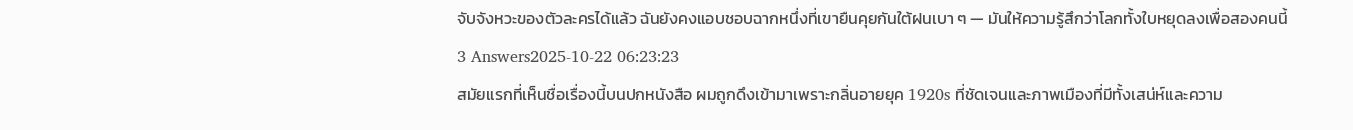จับจังหวะของตัวละครได้แล้ว ฉันยังคงแอบชอบฉากหนึ่งที่เขายืนคุยกันใต้ฝนเบา ๆ — มันให้ความรู้สึกว่าโลกทั้งใบหยุดลงเพื่อสองคนนี้
3 Answers2025-10-22 06:23:23
สมัยแรกที่เห็นชื่อเรื่องนี้บนปกหนังสือ ผมถูกดึงเข้ามาเพราะกลิ่นอายยุค 1920s ที่ชัดเจนและภาพเมืองที่มีทั้งเสน่ห์และความ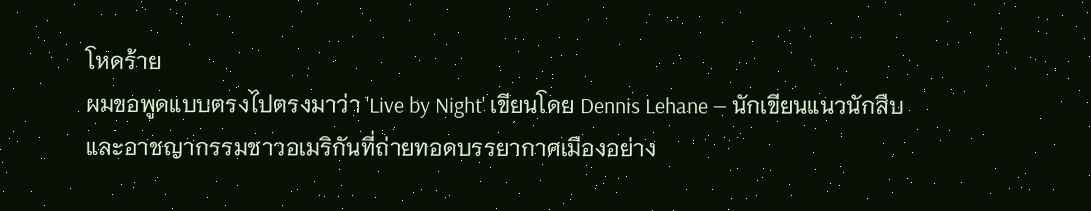โหดร้าย
ผมขอพูดแบบตรงไปตรงมาว่า 'Live by Night' เขียนโดย Dennis Lehane — นักเขียนแนวนักสืบและอาชญากรรมชาวอเมริกันที่ถ่ายทอดบรรยากาศเมืองอย่าง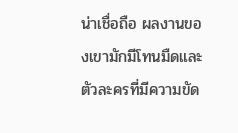น่าเชื่อถือ ผลงานของเขามักมีโทนมืดและตัวละครที่มีความขัด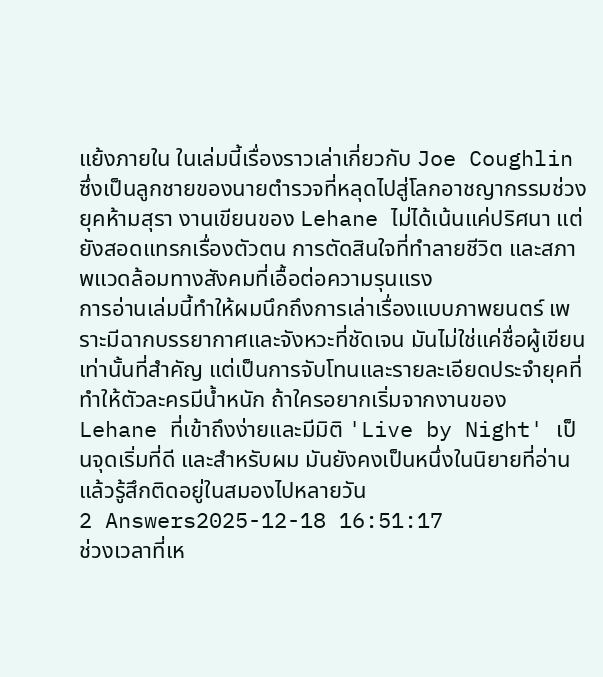แย้งภายใน ในเล่มนี้เรื่องราวเล่าเกี่ยวกับ Joe Coughlin ซึ่งเป็นลูกชายของนายตำรวจที่หลุดไปสู่โลกอาชญากรรมช่วงยุคห้ามสุรา งานเขียนของ Lehane ไม่ได้เน้นแค่ปริศนา แต่ยังสอดแทรกเรื่องตัวตน การตัดสินใจที่ทำลายชีวิต และสภาพแวดล้อมทางสังคมที่เอื้อต่อความรุนแรง
การอ่านเล่มนี้ทำให้ผมนึกถึงการเล่าเรื่องแบบภาพยนตร์ เพราะมีฉากบรรยากาศและจังหวะที่ชัดเจน มันไม่ใช่แค่ชื่อผู้เขียนเท่านั้นที่สำคัญ แต่เป็นการจับโทนและรายละเอียดประจำยุคที่ทำให้ตัวละครมีน้ำหนัก ถ้าใครอยากเริ่มจากงานของ Lehane ที่เข้าถึงง่ายและมีมิติ 'Live by Night' เป็นจุดเริ่มที่ดี และสำหรับผม มันยังคงเป็นหนึ่งในนิยายที่อ่านแล้วรู้สึกติดอยู่ในสมองไปหลายวัน
2 Answers2025-12-18 16:51:17
ช่วงเวลาที่เห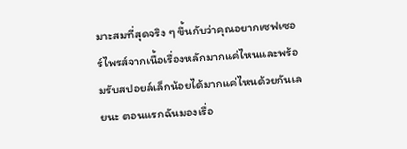มาะสมที่สุดจริง ๆ ขึ้นกับว่าคุณอยากเซฟเซอร์ไพรส์จากเนื้อเรื่องหลักมากแค่ไหนและพร้อมรับสปอยล์เล็กน้อยได้มากแค่ไหนด้วยกันเลยนะ ตอนแรกฉันมองเรื่อ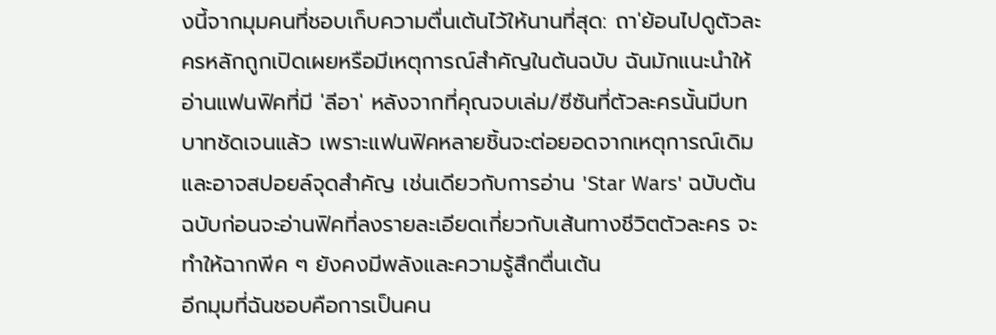งนี้จากมุมคนที่ชอบเก็บความตื่นเต้นไว้ให้นานที่สุด: ถา'ย้อนไปดูตัวละครหลักถูกเปิดเผยหรือมีเหตุการณ์สำคัญในต้นฉบับ ฉันมักแนะนำให้อ่านแฟนฟิคที่มี 'ลีอา' หลังจากที่คุณจบเล่ม/ซีซันที่ตัวละครนั้นมีบทบาทชัดเจนแล้ว เพราะแฟนฟิคหลายชิ้นจะต่อยอดจากเหตุการณ์เดิมและอาจสปอยล์จุดสำคัญ เช่นเดียวกับการอ่าน 'Star Wars' ฉบับต้นฉบับก่อนจะอ่านฟิคที่ลงรายละเอียดเกี่ยวกับเส้นทางชีวิตตัวละคร จะทำให้ฉากพีค ๆ ยังคงมีพลังและความรู้สึกตื่นเต้น
อีกมุมที่ฉันชอบคือการเป็นคน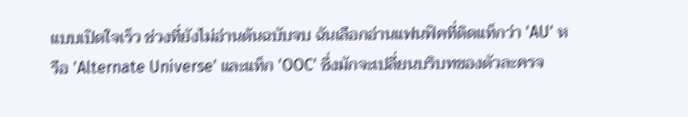แบบเปิดใจเร็ว ช่วงที่ยังไม่อ่านต้นฉบับจบ ฉันเลือกอ่านแฟนฟิคที่ติดแท็กว่า 'AU' หรือ 'Alternate Universe' และแท็ก 'OOC' ซึ่งมักจะเปลี่ยนบริบทของตัวละครจ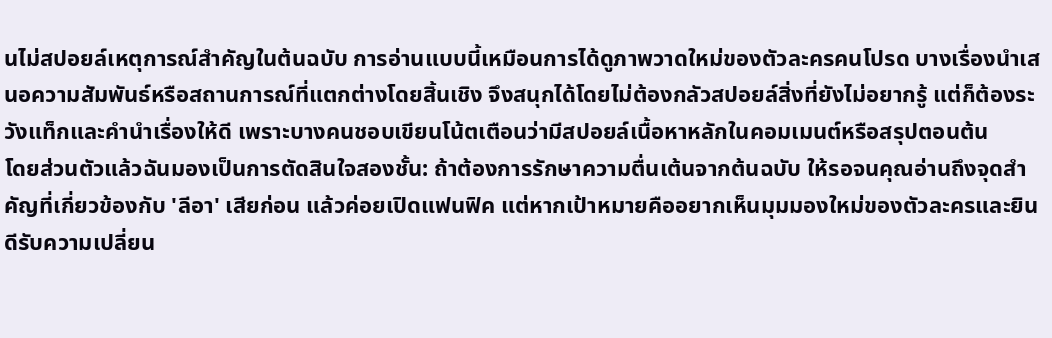นไม่สปอยล์เหตุการณ์สำคัญในต้นฉบับ การอ่านแบบนี้เหมือนการได้ดูภาพวาดใหม่ของตัวละครคนโปรด บางเรื่องนำเสนอความสัมพันธ์หรือสถานการณ์ที่แตกต่างโดยสิ้นเชิง จึงสนุกได้โดยไม่ต้องกลัวสปอยล์สิ่งที่ยังไม่อยากรู้ แต่ก็ต้องระวังแท็กและคำนำเรื่องให้ดี เพราะบางคนชอบเขียนโน้ตเตือนว่ามีสปอยล์เนื้อหาหลักในคอมเมนต์หรือสรุปตอนต้น
โดยส่วนตัวแล้วฉันมองเป็นการตัดสินใจสองชั้น: ถ้าต้องการรักษาความตื่นเต้นจากต้นฉบับ ให้รอจนคุณอ่านถึงจุดสำคัญที่เกี่ยวข้องกับ 'ลีอา' เสียก่อน แล้วค่อยเปิดแฟนฟิค แต่หากเป้าหมายคืออยากเห็นมุมมองใหม่ของตัวละครและยินดีรับความเปลี่ยน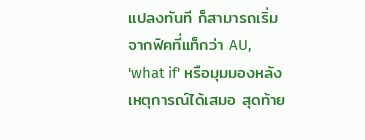แปลงทันที ก็สามารถเริ่มจากฟิคที่แท็กว่า AU, 'what if' หรือมุมมองหลังเหตุการณ์ได้เสมอ สุดท้าย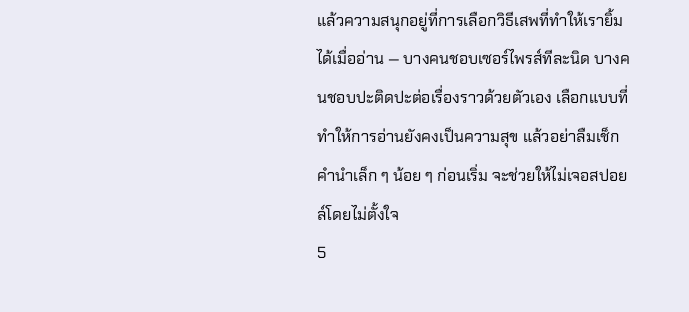แล้วความสนุกอยู่ที่การเลือกวิธีเสพที่ทำให้เรายิ้มได้เมื่ออ่าน — บางคนชอบเซอร์ไพรส์ทีละนิด บางคนชอบปะติดปะต่อเรื่องราวด้วยตัวเอง เลือกแบบที่ทำให้การอ่านยังคงเป็นความสุข แล้วอย่าลืมเช็กคำนำเล็ก ๆ น้อย ๆ ก่อนเริ่ม จะช่วยให้ไม่เจอสปอยล์โดยไม่ตั้งใจ
5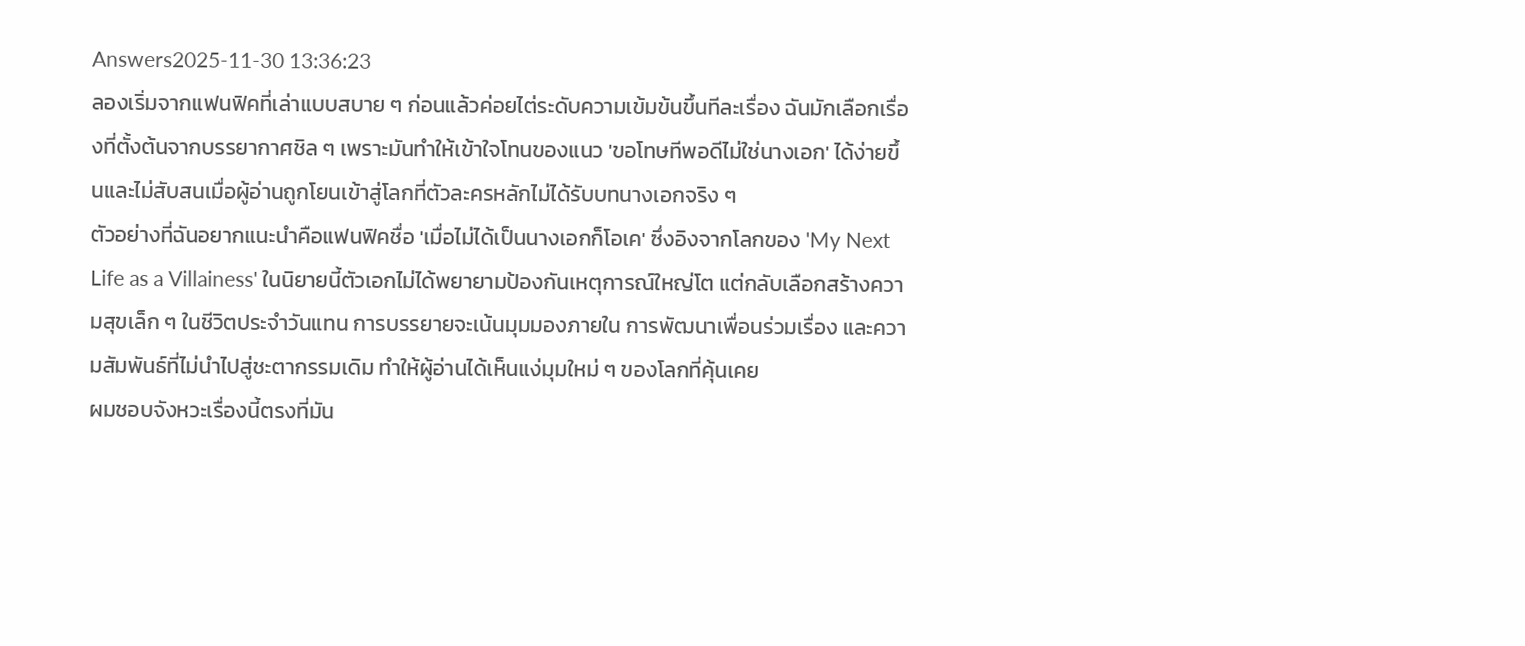Answers2025-11-30 13:36:23
ลองเริ่มจากแฟนฟิคที่เล่าแบบสบาย ๆ ก่อนแล้วค่อยไต่ระดับความเข้มข้นขึ้นทีละเรื่อง ฉันมักเลือกเรื่องที่ตั้งต้นจากบรรยากาศชิล ๆ เพราะมันทำให้เข้าใจโทนของแนว 'ขอโทษทีพอดีไม่ใช่นางเอก' ได้ง่ายขึ้นและไม่สับสนเมื่อผู้อ่านถูกโยนเข้าสู่โลกที่ตัวละครหลักไม่ได้รับบทนางเอกจริง ๆ
ตัวอย่างที่ฉันอยากแนะนำคือแฟนฟิคชื่อ 'เมื่อไม่ได้เป็นนางเอกก็โอเค' ซึ่งอิงจากโลกของ 'My Next Life as a Villainess' ในนิยายนี้ตัวเอกไม่ได้พยายามป้องกันเหตุการณ์ใหญ่โต แต่กลับเลือกสร้างความสุขเล็ก ๆ ในชีวิตประจำวันแทน การบรรยายจะเน้นมุมมองภายใน การพัฒนาเพื่อนร่วมเรื่อง และความสัมพันธ์ที่ไม่นำไปสู่ชะตากรรมเดิม ทำให้ผู้อ่านได้เห็นแง่มุมใหม่ ๆ ของโลกที่คุ้นเคย
ผมชอบจังหวะเรื่องนี้ตรงที่มัน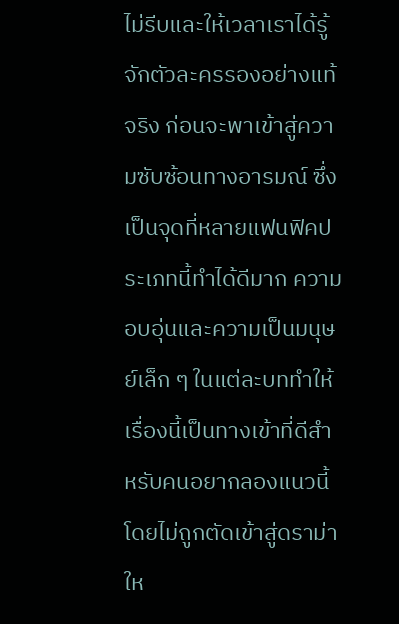ไม่รีบและให้เวลาเราได้รู้จักตัวละครรองอย่างแท้จริง ก่อนจะพาเข้าสู่ความซับซ้อนทางอารมณ์ ซึ่งเป็นจุดที่หลายแฟนฟิคประเภทนี้ทำได้ดีมาก ความอบอุ่นและความเป็นมนุษย์เล็ก ๆ ในแต่ละบททำให้เรื่องนี้เป็นทางเข้าที่ดีสำหรับคนอยากลองแนวนี้โดยไม่ถูกตัดเข้าสู่ดราม่าให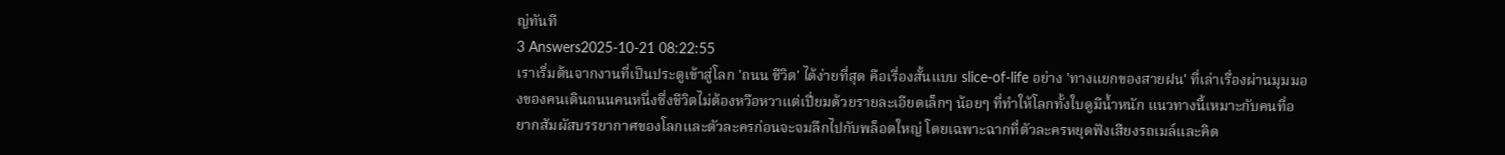ญ่ทันที
3 Answers2025-10-21 08:22:55
เราเริ่มต้นจากงานที่เป็นประตูเข้าสู่โลก 'ถนน ชีวิต' ได้ง่ายที่สุด คือเรื่องสั้นแบบ slice-of-life อย่าง 'ทางแยกของสายฝน' ที่เล่าเรื่องผ่านมุมมองของคนเดินถนนคนหนึ่งซึ่งชีวิตไม่ต้องหวือหวาแต่เปี่ยมด้วยรายละเอียดเล็กๆ น้อยๆ ที่ทำให้โลกทั้งใบดูมีน้ำหนัก แนวทางนี้เหมาะกับคนที่อยากสัมผัสบรรยากาศของโลกและตัวละครก่อนจะจมลึกไปกับพล็อตใหญ่ โดยเฉพาะฉากที่ตัวละครหยุดฟังเสียงรถเมล์และคิด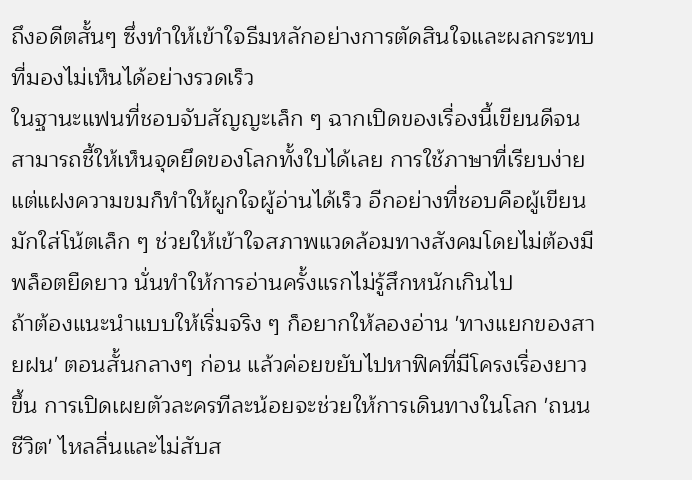ถึงอดีตสั้นๆ ซึ่งทำให้เข้าใจธีมหลักอย่างการตัดสินใจและผลกระทบที่มองไม่เห็นได้อย่างรวดเร็ว
ในฐานะแฟนที่ชอบจับสัญญะเล็ก ๆ ฉากเปิดของเรื่องนี้เขียนดีจนสามารถชี้ให้เห็นจุดยึดของโลกทั้งใบได้เลย การใช้ภาษาที่เรียบง่ายแต่แฝงความขมก็ทำให้ผูกใจผู้อ่านได้เร็ว อีกอย่างที่ชอบคือผู้เขียนมักใส่โน้ตเล็ก ๆ ช่วยให้เข้าใจสภาพแวดล้อมทางสังคมโดยไม่ต้องมีพล็อตยืดยาว นั่นทำให้การอ่านครั้งแรกไม่รู้สึกหนักเกินไป
ถ้าต้องแนะนำแบบให้เริ่มจริง ๆ ก็อยากให้ลองอ่าน 'ทางแยกของสายฝน' ตอนสั้นกลางๆ ก่อน แล้วค่อยขยับไปหาฟิคที่มีโครงเรื่องยาวขึ้น การเปิดเผยตัวละครทีละน้อยจะช่วยให้การเดินทางในโลก 'ถนน ชีวิต' ไหลลื่นและไม่สับส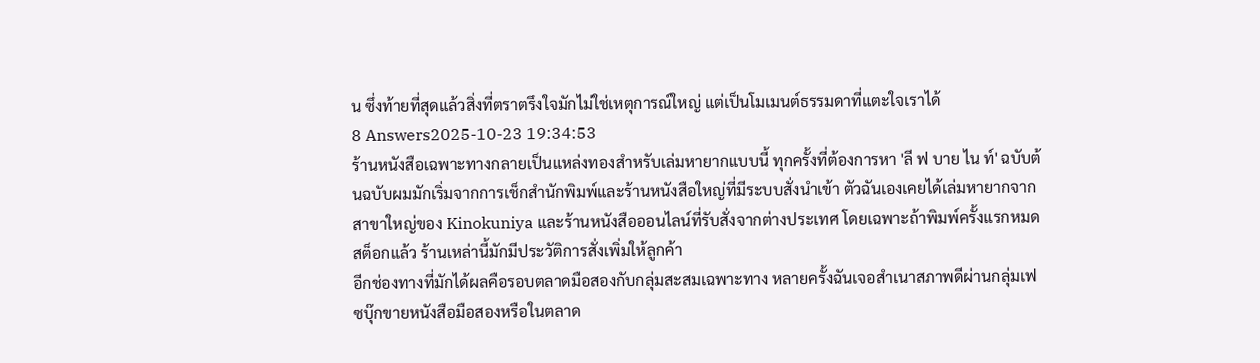น ซึ่งท้ายที่สุดแล้วสิ่งที่ตราตรึงใจมักไม่ใช่เหตุการณ์ใหญ่ แต่เป็นโมเมนต์ธรรมดาที่แตะใจเราได้
8 Answers2025-10-23 19:34:53
ร้านหนังสือเฉพาะทางกลายเป็นแหล่งทองสำหรับเล่มหายากแบบนี้ ทุกครั้งที่ต้องการหา 'ลี ฟ บาย ไน ท์' ฉบับต้นฉบับผมมักเริ่มจากการเช็กสำนักพิมพ์และร้านหนังสือใหญ่ที่มีระบบสั่งนำเข้า ตัวฉันเองเคยได้เล่มหายากจากสาขาใหญ่ของ Kinokuniya และร้านหนังสือออนไลน์ที่รับสั่งจากต่างประเทศ โดยเฉพาะถ้าพิมพ์ครั้งแรกหมดสต็อกแล้ว ร้านเหล่านี้มักมีประวัติการสั่งเพิ่มให้ลูกค้า
อีกช่องทางที่มักได้ผลคือรอบตลาดมือสองกับกลุ่มสะสมเฉพาะทาง หลายครั้งฉันเจอสำเนาสภาพดีผ่านกลุ่มเฟซบุ๊กขายหนังสือมือสองหรือในตลาด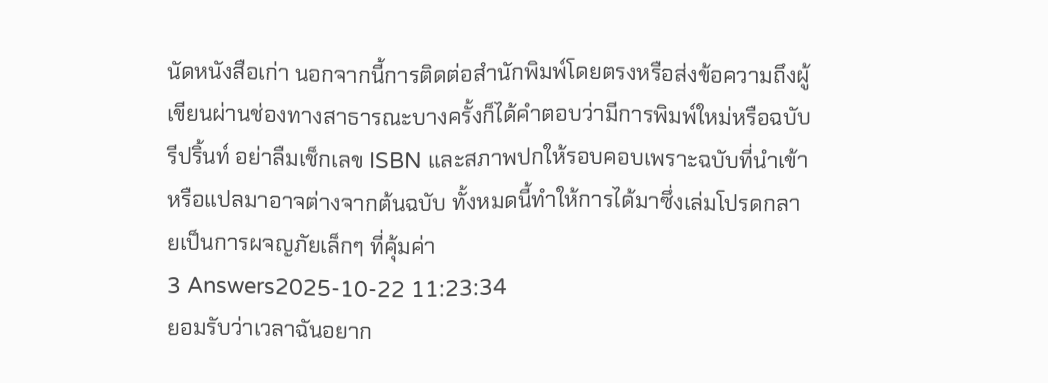นัดหนังสือเก่า นอกจากนี้การติดต่อสำนักพิมพ์โดยตรงหรือส่งข้อความถึงผู้เขียนผ่านช่องทางสาธารณะบางครั้งก็ได้คำตอบว่ามีการพิมพ์ใหม่หรือฉบับรีปริ้นท์ อย่าลืมเช็กเลข ISBN และสภาพปกให้รอบคอบเพราะฉบับที่นำเข้าหรือแปลมาอาจต่างจากต้นฉบับ ทั้งหมดนี้ทำให้การได้มาซึ่งเล่มโปรดกลายเป็นการผจญภัยเล็กๆ ที่คุ้มค่า
3 Answers2025-10-22 11:23:34
ยอมรับว่าเวลาฉันอยาก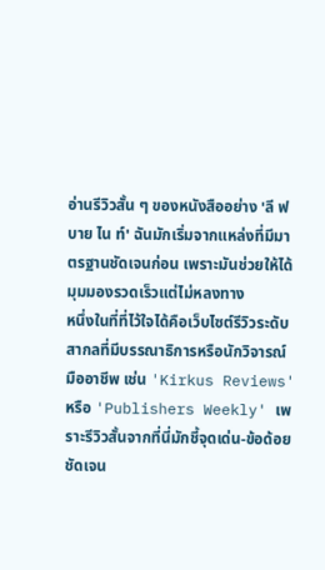อ่านรีวิวสั้น ๆ ของหนังสืออย่าง 'ลี ฟ บาย ไน ท์' ฉันมักเริ่มจากแหล่งที่มีมาตรฐานชัดเจนก่อน เพราะมันช่วยให้ได้มุมมองรวดเร็วแต่ไม่หลงทาง
หนึ่งในที่ที่ไว้ใจได้คือเว็บไซต์รีวิวระดับสากลที่มีบรรณาธิการหรือนักวิจารณ์มืออาชีพ เช่น 'Kirkus Reviews' หรือ 'Publishers Weekly' เพราะรีวิวสั้นจากที่นี่มักชี้จุดเด่น-ข้อด้อยชัดเจน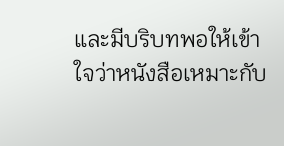และมีบริบทพอให้เข้าใจว่าหนังสือเหมาะกับ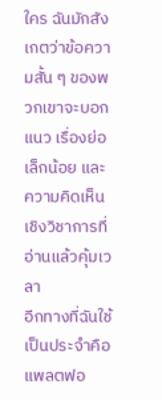ใคร ฉันมักสังเกตว่าข้อความสั้น ๆ ของพวกเขาจะบอกแนว เรื่องย่อเล็กน้อย และความคิดเห็นเชิงวิชาการที่อ่านแล้วคุ้มเวลา
อีกทางที่ฉันใช้เป็นประจำคือแพลตฟอ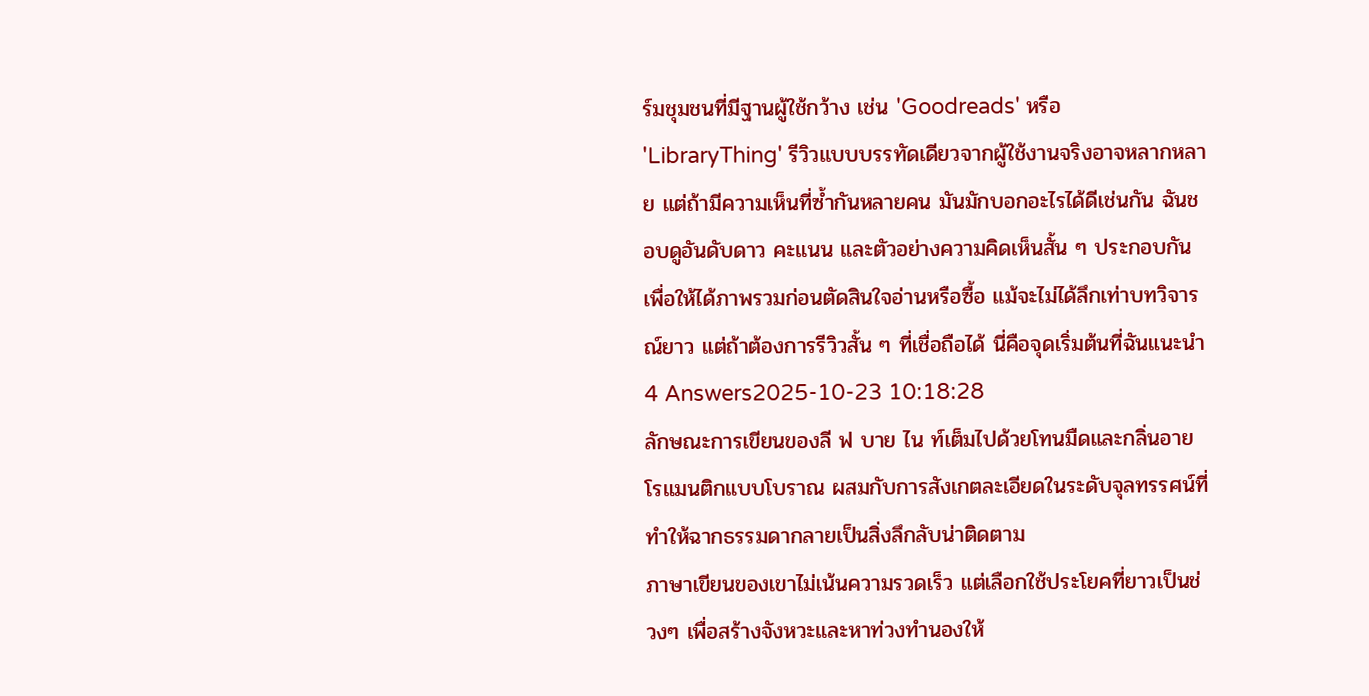ร์มชุมชนที่มีฐานผู้ใช้กว้าง เช่น 'Goodreads' หรือ 'LibraryThing' รีวิวแบบบรรทัดเดียวจากผู้ใช้งานจริงอาจหลากหลาย แต่ถ้ามีความเห็นที่ซ้ำกันหลายคน มันมักบอกอะไรได้ดีเช่นกัน ฉันชอบดูอันดับดาว คะแนน และตัวอย่างความคิดเห็นสั้น ๆ ประกอบกัน เพื่อให้ได้ภาพรวมก่อนตัดสินใจอ่านหรือซื้อ แม้จะไม่ได้ลึกเท่าบทวิจารณ์ยาว แต่ถ้าต้องการรีวิวสั้น ๆ ที่เชื่อถือได้ นี่คือจุดเริ่มต้นที่ฉันแนะนำ
4 Answers2025-10-23 10:18:28
ลักษณะการเขียนของลี ฟ บาย ไน ท์เต็มไปด้วยโทนมืดและกลิ่นอายโรแมนติกแบบโบราณ ผสมกับการสังเกตละเอียดในระดับจุลทรรศน์ที่ทำให้ฉากธรรมดากลายเป็นสิ่งลึกลับน่าติดตาม
ภาษาเขียนของเขาไม่เน้นความรวดเร็ว แต่เลือกใช้ประโยคที่ยาวเป็นช่วงๆ เพื่อสร้างจังหวะและหาท่วงทำนองให้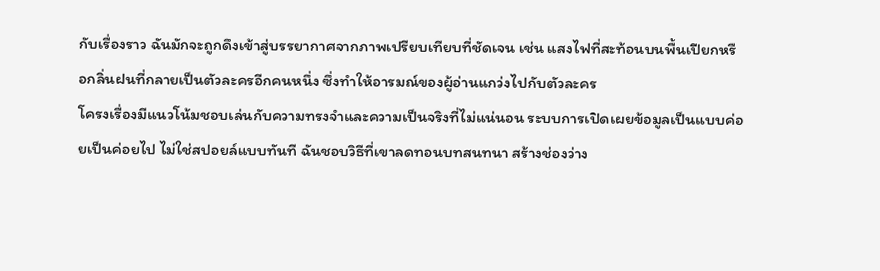กับเรื่องราว ฉันมักจะถูกดึงเข้าสู่บรรยากาศจากภาพเปรียบเทียบที่ชัดเจน เช่น แสงไฟที่สะท้อนบนพื้นเปียกหรือกลิ่นฝนที่กลายเป็นตัวละครอีกคนหนึ่ง ซึ่งทำให้อารมณ์ของผู้อ่านแกว่งไปกับตัวละคร
โครงเรื่องมีแนวโน้มชอบเล่นกับความทรงจำและความเป็นจริงที่ไม่แน่นอน ระบบการเปิดเผยข้อมูลเป็นแบบค่อยเป็นค่อยไป ไม่ใช่สปอยล์แบบทันที ฉันชอบวิธีที่เขาลดทอนบทสนทนา สร้างช่องว่าง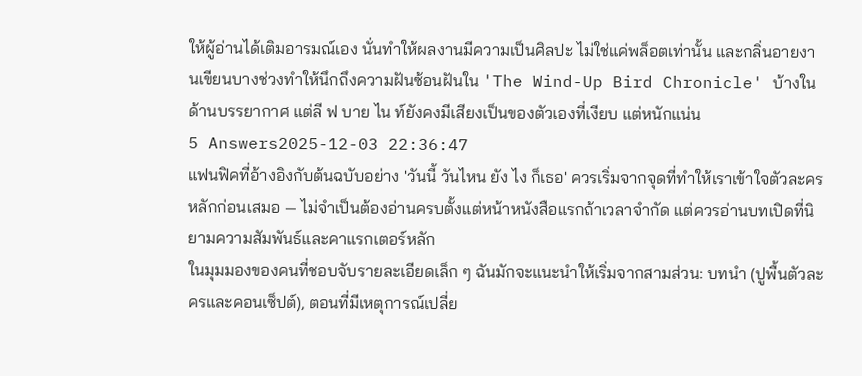ให้ผู้อ่านได้เติมอารมณ์เอง นั่นทำให้ผลงานมีความเป็นศิลปะ ไม่ใช่แค่พล็อตเท่านั้น และกลิ่นอายงานเขียนบางช่วงทำให้นึกถึงความฝันซ้อนฝันใน 'The Wind-Up Bird Chronicle' บ้างในด้านบรรยากาศ แต่ลี ฟ บาย ไน ท์ยังคงมีเสียงเป็นของตัวเองที่เงียบ แต่หนักแน่น
5 Answers2025-12-03 22:36:47
แฟนฟิคที่อ้างอิงกับต้นฉบับอย่าง 'วันนี้ วันไหน ยัง ไง ก็เธอ' ควรเริ่มจากจุดที่ทำให้เราเข้าใจตัวละครหลักก่อนเสมอ — ไม่จำเป็นต้องอ่านครบตั้งแต่หน้าหนังสือแรกถ้าเวลาจำกัด แต่ควรอ่านบทเปิดที่นิยามความสัมพันธ์และคาแรกเตอร์หลัก
ในมุมมองของคนที่ชอบจับรายละเอียดเล็ก ๆ ฉันมักจะแนะนำให้เริ่มจากสามส่วน: บทนำ (ปูพื้นตัวละครและคอนเซ็ปต์), ตอนที่มีเหตุการณ์เปลี่ย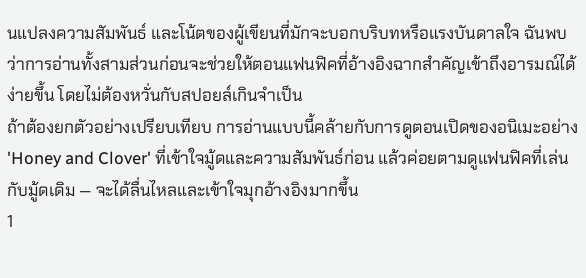นแปลงความสัมพันธ์ และโน้ตของผู้เขียนที่มักจะบอกบริบทหรือแรงบันดาลใจ ฉันพบว่าการอ่านทั้งสามส่วนก่อนจะช่วยให้ตอนแฟนฟิคที่อ้างอิงฉากสำคัญเข้าถึงอารมณ์ได้ง่ายขึ้น โดยไม่ต้องหวั่นกับสปอยล์เกินจำเป็น
ถ้าต้องยกตัวอย่างเปรียบเทียบ การอ่านแบบนี้คล้ายกับการดูตอนเปิดของอนิเมะอย่าง 'Honey and Clover' ที่เข้าใจมู้ดและความสัมพันธ์ก่อน แล้วค่อยตามดูแฟนฟิคที่เล่นกับมู้ดเดิม — จะได้ลื่นไหลและเข้าใจมุกอ้างอิงมากขึ้น
1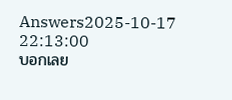Answers2025-10-17 22:13:00
บอกเลย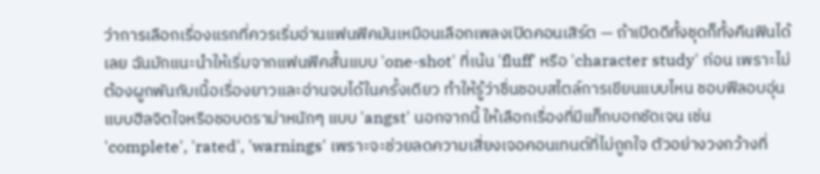ว่าการเลือกเรื่องแรกที่ควรเริ่มอ่านแฟนฟิคมันเหมือนเลือกเพลงเปิดคอนเสิร์ต — ถ้าเปิดดีทั้งชุดก็ทั้งคืนฟินได้เลย ฉันมักแนะนำให้เริ่มจากแฟนฟิคสั้นแบบ 'one-shot' ที่เน้น 'fluff' หรือ 'character study' ก่อน เพราะไม่ต้องผูกพันกับเนื้อเรื่องยาวและอ่านจบได้ในครั้งเดียว ทำให้รู้ว่าชื่นชอบสไตล์การเขียนแบบไหน ชอบฟีลอบอุ่นแบบฮีลจิตใจหรือชอบดราม่าหนักๆ แบบ 'angst' นอกจากนี้ ให้เลือกเรื่องที่มีแท็กบอกชัดเจน เช่น 'complete', 'rated', 'warnings' เพราะจะช่วยลดความเสี่ยงเจอคอนเทนต์ที่ไม่ถูกใจ ตัวอย่างวงกว้างที่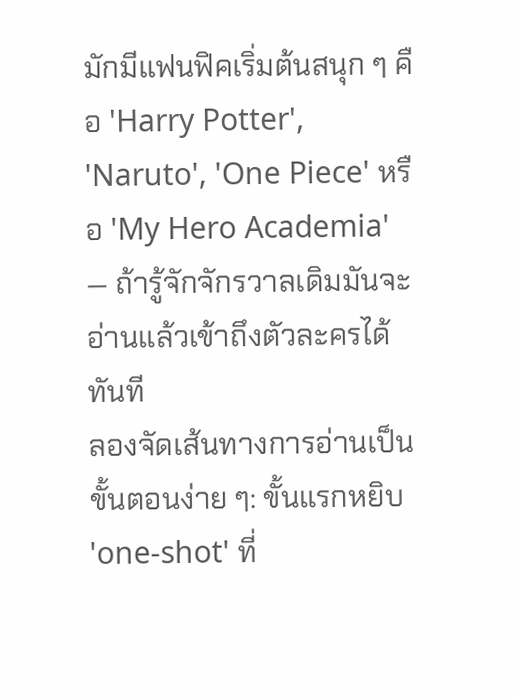มักมีแฟนฟิคเริ่มต้นสนุก ๆ คือ 'Harry Potter', 'Naruto', 'One Piece' หรือ 'My Hero Academia' — ถ้ารู้จักจักรวาลเดิมมันจะอ่านแล้วเข้าถึงตัวละครได้ทันที
ลองจัดเส้นทางการอ่านเป็นขั้นตอนง่าย ๆ: ขั้นแรกหยิบ 'one-shot' ที่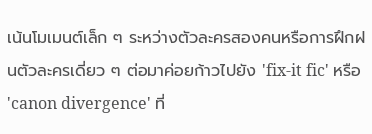เน้นโมเมนต์เล็ก ๆ ระหว่างตัวละครสองคนหรือการฝึกฝนตัวละครเดี่ยว ๆ ต่อมาค่อยก้าวไปยัง 'fix-it fic' หรือ 'canon divergence' ที่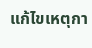แก้ไขเหตุกา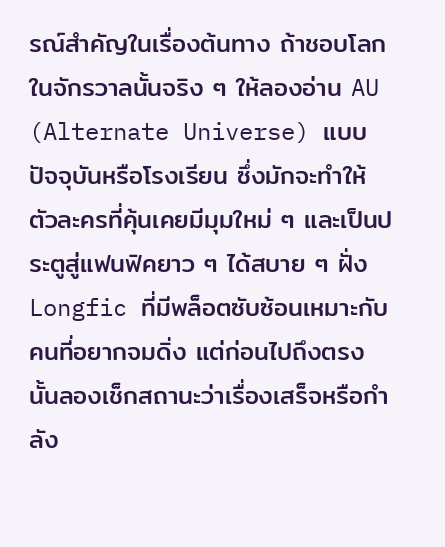รณ์สำคัญในเรื่องต้นทาง ถ้าชอบโลกในจักรวาลนั้นจริง ๆ ให้ลองอ่าน AU (Alternate Universe) แบบปัจจุบันหรือโรงเรียน ซึ่งมักจะทำให้ตัวละครที่คุ้นเคยมีมุมใหม่ ๆ และเป็นประตูสู่แฟนฟิคยาว ๆ ได้สบาย ๆ ฝั่ง Longfic ที่มีพล็อตซับซ้อนเหมาะกับคนที่อยากจมดิ่ง แต่ก่อนไปถึงตรงนั้นลองเช็กสถานะว่าเรื่องเสร็จหรือกำลัง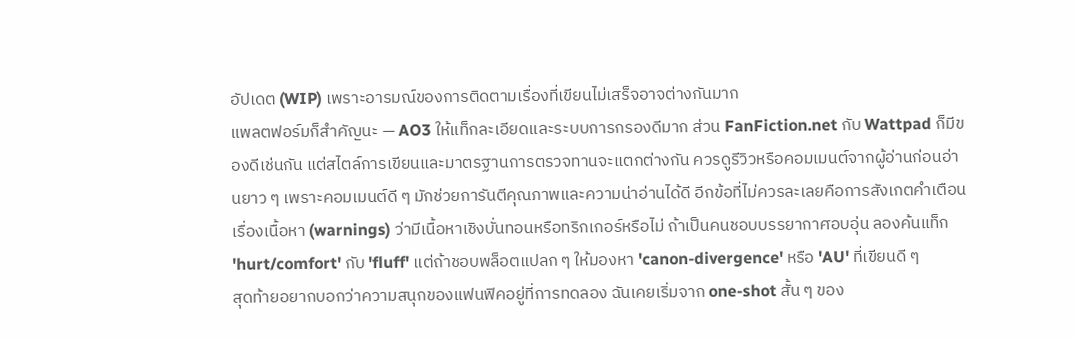อัปเดต (WIP) เพราะอารมณ์ของการติดตามเรื่องที่เขียนไม่เสร็จอาจต่างกันมาก
แพลตฟอร์มก็สำคัญนะ — AO3 ให้แท็กละเอียดและระบบการกรองดีมาก ส่วน FanFiction.net กับ Wattpad ก็มีของดีเช่นกัน แต่สไตล์การเขียนและมาตรฐานการตรวจทานจะแตกต่างกัน ควรดูรีวิวหรือคอมเมนต์จากผู้อ่านก่อนอ่านยาว ๆ เพราะคอมเมนต์ดี ๆ มักช่วยการันตีคุณภาพและความน่าอ่านได้ดี อีกข้อที่ไม่ควรละเลยคือการสังเกตคำเตือนเรื่องเนื้อหา (warnings) ว่ามีเนื้อหาเชิงบั่นทอนหรือทริกเกอร์หรือไม่ ถ้าเป็นคนชอบบรรยากาศอบอุ่น ลองค้นแท็ก 'hurt/comfort' กับ 'fluff' แต่ถ้าชอบพล็อตแปลก ๆ ให้มองหา 'canon-divergence' หรือ 'AU' ที่เขียนดี ๆ
สุดท้ายอยากบอกว่าความสนุกของแฟนฟิคอยู่ที่การทดลอง ฉันเคยเริ่มจาก one-shot สั้น ๆ ของ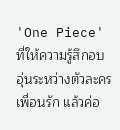'One Piece' ที่ให้ความรู้สึกอบอุ่นระหว่างตัวละครเพื่อนรัก แล้วค่อ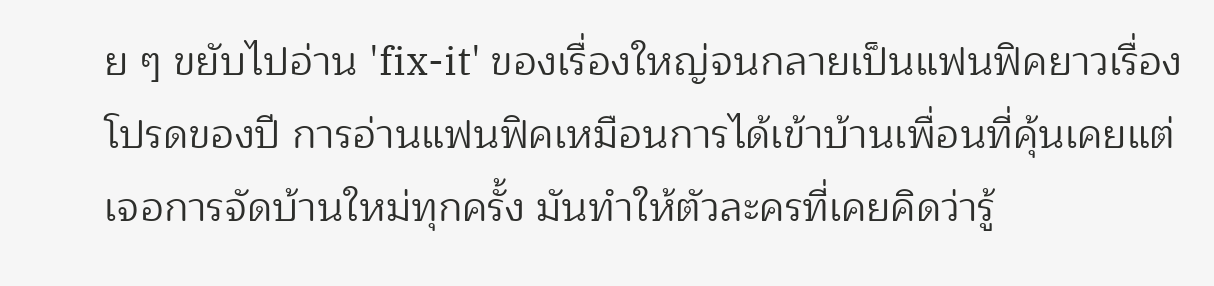ย ๆ ขยับไปอ่าน 'fix-it' ของเรื่องใหญ่จนกลายเป็นแฟนฟิคยาวเรื่องโปรดของปี การอ่านแฟนฟิคเหมือนการได้เข้าบ้านเพื่อนที่คุ้นเคยแต่เจอการจัดบ้านใหม่ทุกครั้ง มันทำให้ตัวละครที่เคยคิดว่ารู้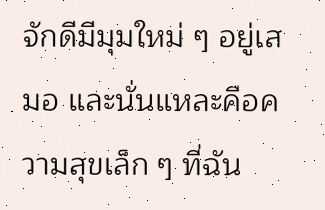จักดีมีมุมใหม่ ๆ อยู่เสมอ และนั่นแหละคือความสุขเล็ก ๆ ที่ฉัน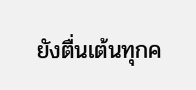ยังตื่นเต้นทุกค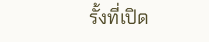รั้งที่เปิด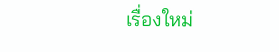เรื่องใหม่